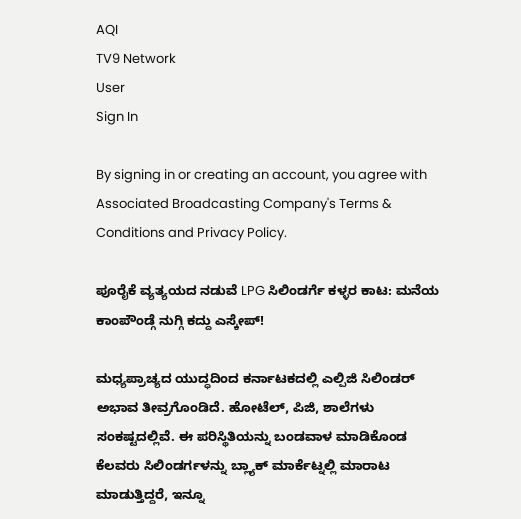AQI
TV9 Network
User
Sign In

By signing in or creating an account, you agree with Associated Broadcasting Company's Terms & Conditions and Privacy Policy.

ಪೂರೈಕೆ ವ್ಯತ್ಯಯದ ನಡುವೆ LPG ಸಿಲಿಂಡರ್ಗೆ ಕಳ್ಳರ ಕಾಟ: ಮನೆಯ ಕಾಂಪೌಂಡ್ಗೆ ನುಗ್ಗಿ ಕದ್ದು ಎಸ್ಕೇಪ್!

ಮಧ್ಯಪ್ರಾಚ್ಯದ ಯುದ್ಧದಿಂದ ಕರ್ನಾಟಕದಲ್ಲಿ ಎಲ್ಪಿಜಿ ಸಿಲಿಂಡರ್ ಅಭಾವ ತೀವ್ರಗೊಂಡಿದೆ. ಹೋಟೆಲ್, ಪಿಜಿ, ಶಾಲೆಗಳು ಸಂಕಷ್ಟದಲ್ಲಿವೆ. ಈ ಪರಿಸ್ಥಿತಿಯನ್ನು ಬಂಡವಾಳ ಮಾಡಿಕೊಂಡ ಕೆಲವರು ಸಿಲಿಂಡರ್ಗಳನ್ನು ಬ್ಲ್ಯಾಕ್ ಮಾರ್ಕೆಟ್ನಲ್ಲಿ ಮಾರಾಟ ಮಾಡುತ್ತಿದ್ದರೆ, ಇನ್ನೂ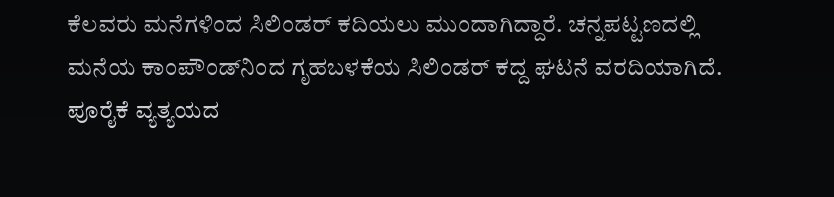ಕೆಲವರು ಮನೆಗಳಿಂದ ಸಿಲಿಂಡರ್ ಕದಿಯಲು ಮುಂದಾಗಿದ್ದಾರೆ. ಚನ್ನಪಟ್ಟಣದಲ್ಲಿ ಮನೆಯ ಕಾಂಪೌಂಡ್‌ನಿಂದ ಗೃಹಬಳಕೆಯ ಸಿಲಿಂಡರ್ ಕದ್ದ ಘಟನೆ ವರದಿಯಾಗಿದೆ. ಪೂರೈಕೆ ವ್ಯತ್ಯಯದ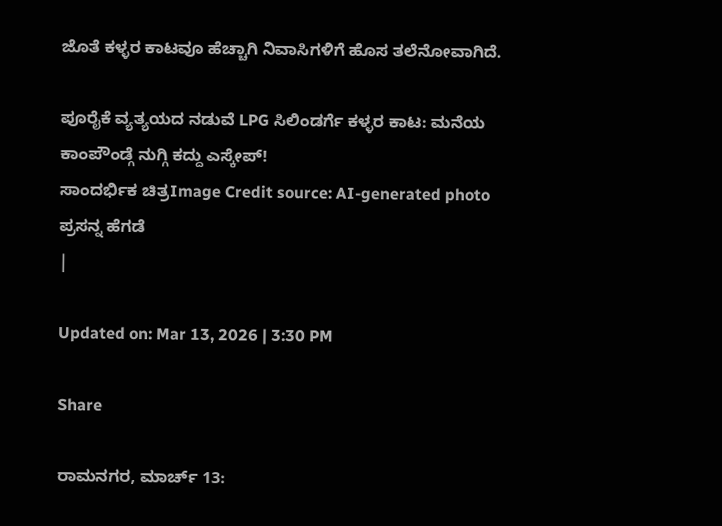ಜೊತೆ ಕಳ್ಳರ ಕಾಟವೂ ಹೆಚ್ಚಾಗಿ ನಿವಾಸಿಗಳಿಗೆ ಹೊಸ ತಲೆನೋವಾಗಿದೆ.

ಪೂರೈಕೆ ವ್ಯತ್ಯಯದ ನಡುವೆ LPG ಸಿಲಿಂಡರ್ಗೆ ಕಳ್ಳರ ಕಾಟ: ಮನೆಯ ಕಾಂಪೌಂಡ್ಗೆ ನುಗ್ಗಿ ಕದ್ದು ಎಸ್ಕೇಪ್!
ಸಾಂದರ್ಭಿಕ ಚಿತ್ರImage Credit source: AI-generated photo
ಪ್ರಸನ್ನ ಹೆಗಡೆ
|

Updated on: Mar 13, 2026 | 3:30 PM

Share

ರಾಮನಗರ, ಮಾರ್ಚ್ 13: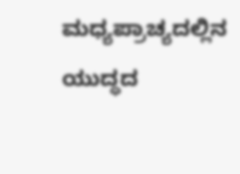ಮಧ್ಯಪ್ರಾಚ್ಯದಲ್ಲಿನ ಯುದ್ಧದ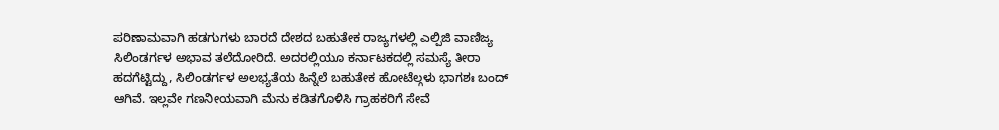ಪರಿಣಾಮವಾಗಿ ಹಡಗುಗಳು ಬಾರದೆ ದೇಶದ ಬಹುತೇಕ ರಾಜ್ಯಗಳಲ್ಲಿ ಎಲ್ಪಿಜಿ ವಾಣಿಜ್ಯ ಸಿಲಿಂಡರ್ಗಳ ಅಭಾವ ತಲೆದೋರಿದೆ. ಅದರಲ್ಲಿಯೂ ಕರ್ನಾಟಕದಲ್ಲಿ ಸಮಸ್ಯೆ ತೀರಾ ಹದಗೆಟ್ಟಿದ್ದು, ಸಿಲಿಂಡರ್ಗಳ ಅಲಭ್ಯತೆಯ ಹಿನ್ನೆಲೆ ಬಹುತೇಕ ಹೋಟೆಲ್ಗಳು ಭಾಗಶಃ ಬಂದ್ ಆಗಿವೆ. ಇಲ್ಲವೇ ಗಣನೀಯವಾಗಿ ಮೆನು ಕಡಿತಗೊಳಿಸಿ ಗ್ರಾಹಕರಿಗೆ ಸೇವೆ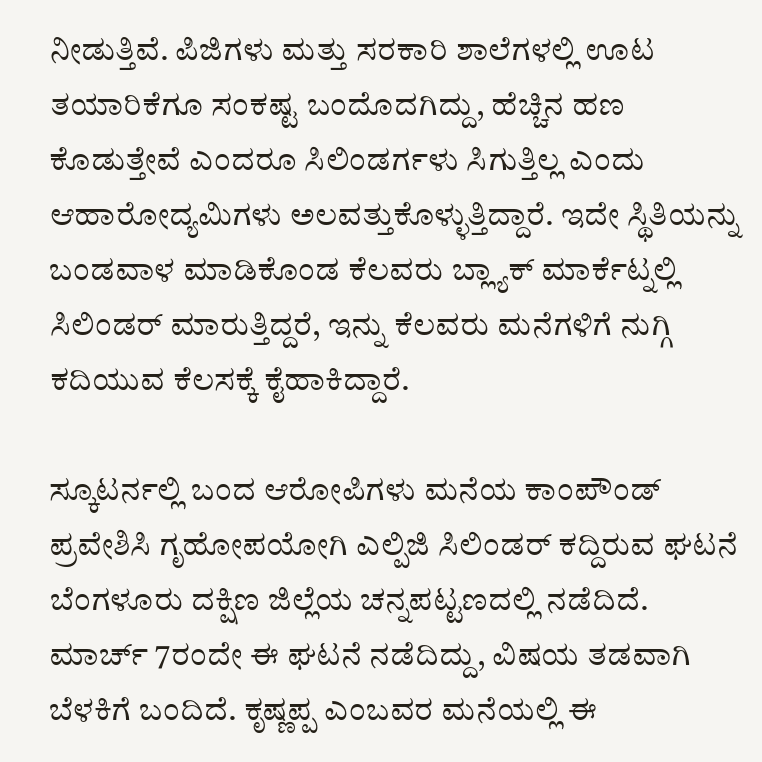ನೀಡುತ್ತಿವೆ. ಪಿಜಿಗಳು ಮತ್ತು ಸರಕಾರಿ ಶಾಲೆಗಳಲ್ಲಿ ಊಟ ತಯಾರಿಕೆಗೂ ಸಂಕಷ್ಟ ಬಂದೊದಗಿದ್ದು, ಹೆಚ್ಚಿನ ಹಣ ಕೊಡುತ್ತೇವೆ ಎಂದರೂ ಸಿಲಿಂಡರ್ಗಳು ಸಿಗುತ್ತಿಲ್ಲ ಎಂದು ಆಹಾರೋದ್ಯಮಿಗಳು ಅಲವತ್ತುಕೊಳ್ಳುತ್ತಿದ್ದಾರೆ. ಇದೇ ಸ್ಥಿತಿಯನ್ನು ಬಂಡವಾಳ ಮಾಡಿಕೊಂಡ ಕೆಲವರು ಬ್ಲ್ಯಾಕ್ ಮಾರ್ಕೆಟ್ನಲ್ಲಿ ಸಿಲಿಂಡರ್ ಮಾರುತ್ತಿದ್ದರೆ, ಇನ್ನು ಕೆಲವರು ಮನೆಗಳಿಗೆ ನುಗ್ಗಿ ಕದಿಯುವ ಕೆಲಸಕ್ಕೆ ಕೈಹಾಕಿದ್ದಾರೆ.

ಸ್ಕೂಟರ್ನಲ್ಲಿ ಬಂದ ಆರೋಪಿಗಳು ಮನೆಯ ಕಾಂಪೌಂಡ್ ಪ್ರವೇಶಿಸಿ ಗೃಹೋಪಯೋಗಿ ಎಲ್ಪಿಜಿ ಸಿಲಿಂಡರ್ ಕದ್ದಿರುವ ಘಟನೆ ಬೆಂಗಳೂರು ದಕ್ಷಿಣ ಜಿಲ್ಲೆಯ ಚನ್ನಪಟ್ಟಣದಲ್ಲಿ ನಡೆದಿದೆ. ಮಾರ್ಚ್ 7ರಂದೇ ಈ ಘಟನೆ ನಡೆದಿದ್ದು, ವಿಷಯ ತಡವಾಗಿ ಬೆಳಕಿಗೆ ಬಂದಿದೆ. ಕೃಷ್ಣಪ್ಪ ಎಂಬವರ ಮನೆಯಲ್ಲಿ ಈ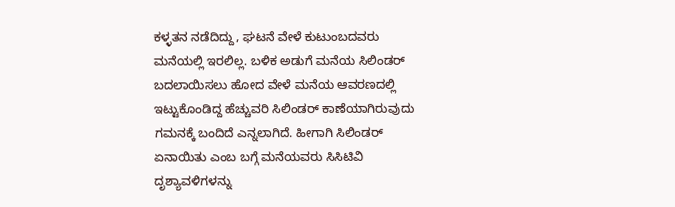ಕಳ್ಳತನ ನಡೆದಿದ್ದು, ಘಟನೆ ವೇಳೆ ಕುಟುಂಬದವರು ಮನೆಯಲ್ಲಿ ಇರಲಿಲ್ಲ. ಬಳಿಕ ಅಡುಗೆ ಮನೆಯ ಸಿಲಿಂಡರ್ ಬದಲಾಯಿಸಲು ಹೋದ ವೇಳೆ ಮನೆಯ ಆವರಣದಲ್ಲಿ ಇಟ್ಟುಕೊಂಡಿದ್ದ ಹೆಚ್ಚುವರಿ ಸಿಲಿಂಡರ್ ಕಾಣೆಯಾಗಿರುವುದು ಗಮನಕ್ಕೆ ಬಂದಿದೆ ಎನ್ನಲಾಗಿದೆ. ಹೀಗಾಗಿ ಸಿಲಿಂಡರ್ ಏನಾಯಿತು ಎಂಬ ಬಗ್ಗೆ ಮನೆಯವರು ಸಿಸಿಟಿವಿ ದೃಶ್ಯಾವಳಿಗಳನ್ನು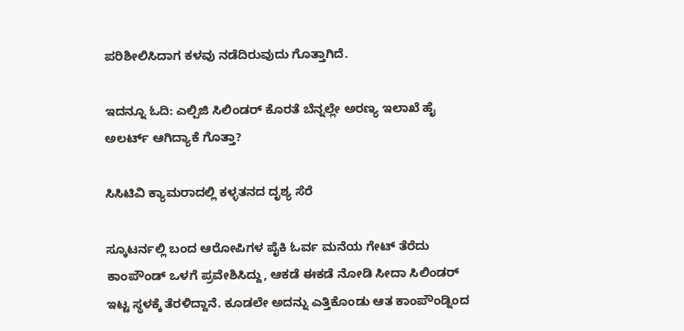ಪರಿಶೀಲಿಸಿದಾಗ ಕಳವು ನಡೆದಿರುವುದು ಗೊತ್ತಾಗಿದೆ.

ಇದನ್ನೂ ಓದಿ: ಎಲ್ಪಿಜಿ ಸಿಲಿಂಡರ್ ಕೊರತೆ ಬೆನ್ನಲ್ಲೇ ಅರಣ್ಯ ಇಲಾಖೆ ಹೈ ಅಲರ್ಟ್ ಆಗಿದ್ಯಾಕೆ ಗೊತ್ತಾ?

ಸಿಸಿಟಿವಿ ಕ್ಯಾಮರಾದಲ್ಲಿ ಕಳ್ಳತನದ ದೃಶ್ಯ ಸೆರೆ

ಸ್ಕೂಟರ್ನಲ್ಲಿ ಬಂದ ಆರೋಪಿಗಳ ಪೈಕಿ ಓರ್ವ ಮನೆಯ ಗೇಟ್ ತೆರೆದು ಕಾಂಪೌಂಡ್ ಒಳಗೆ ಪ್ರವೇಶಿಸಿದ್ದು, ಆಕಡೆ ಈಕಡೆ ನೋಡಿ ಸೀದಾ ಸಿಲಿಂಡರ್ ಇಟ್ಟ ಸ್ಥಳಕ್ಕೆ ತೆರಳಿದ್ದಾನೆ. ಕೂಡಲೇ ಅದನ್ನು ಎತ್ತಿಕೊಂಡು ಆತ ಕಾಂಪೌಂಡ್ನಿಂದ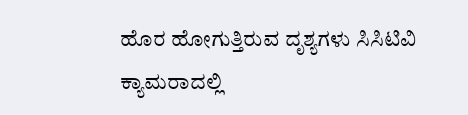ಹೊರ ಹೋಗುತ್ತಿರುವ ದೃಶ್ಯಗಳು ಸಿಸಿಟಿವಿ ಕ್ಯಾಮರಾದಲ್ಲಿ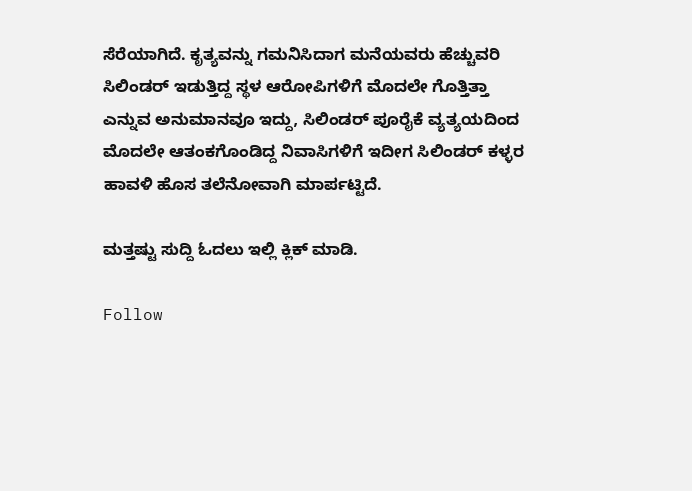ಸೆರೆಯಾಗಿದೆ. ಕೃತ್ಯವನ್ನು ಗಮನಿಸಿದಾಗ ಮನೆಯವರು ಹೆಚ್ಚುವರಿ ಸಿಲಿಂಡರ್ ಇಡುತ್ತಿದ್ದ ಸ್ಥಳ ಆರೋಪಿಗಳಿಗೆ ಮೊದಲೇ ಗೊತ್ತಿತ್ತಾ ಎನ್ನುವ ಅನುಮಾನವೂ ಇದ್ದು, ಸಿಲಿಂಡರ್ ಪೂರೈಕೆ ವ್ಯತ್ಯಯದಿಂದ ಮೊದಲೇ ಆತಂಕಗೊಂಡಿದ್ದ ನಿವಾಸಿಗಳಿಗೆ ಇದೀಗ ಸಿಲಿಂಡರ್ ಕಳ್ಳರ ಹಾವಳಿ ಹೊಸ ತಲೆನೋವಾಗಿ ಮಾರ್ಪಟ್ಟಿದೆ.

ಮತ್ತಷ್ಟು ಸುದ್ದಿ ಓದಲು ಇಲ್ಲಿ ಕ್ಲಿಕ್ ಮಾಡಿ.

Follow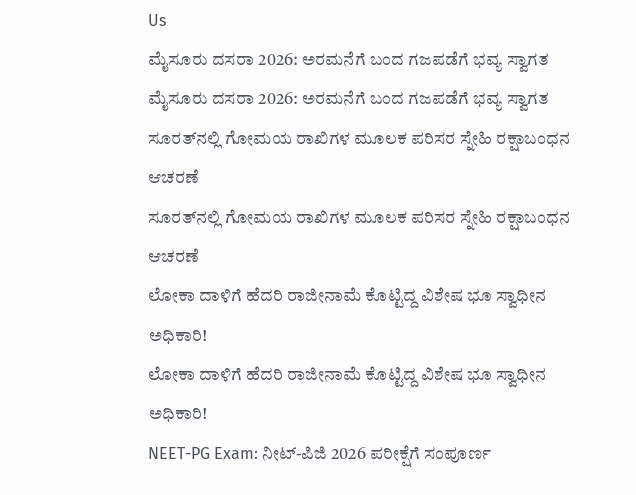Us
ಮೈಸೂರು ದಸರಾ 2026: ಅರಮನೆಗೆ ಬಂದ ಗಜಪಡೆಗೆ ಭವ್ಯ ಸ್ವಾಗತ
ಮೈಸೂರು ದಸರಾ 2026: ಅರಮನೆಗೆ ಬಂದ ಗಜಪಡೆಗೆ ಭವ್ಯ ಸ್ವಾಗತ
ಸೂರತ್‌ನಲ್ಲಿ ಗೋಮಯ ರಾಖಿಗಳ ಮೂಲಕ ಪರಿಸರ ಸ್ನೇಹಿ ರಕ್ಷಾಬಂಧನ ಆಚರಣೆ
ಸೂರತ್‌ನಲ್ಲಿ ಗೋಮಯ ರಾಖಿಗಳ ಮೂಲಕ ಪರಿಸರ ಸ್ನೇಹಿ ರಕ್ಷಾಬಂಧನ ಆಚರಣೆ
ಲೋಕಾ ದಾಳಿಗೆ ಹೆದರಿ ರಾಜೀನಾಮೆ ಕೊಟ್ಟಿದ್ದ ವಿಶೇಷ ಭೂ ಸ್ವಾಧೀನ ಅಧಿಕಾರಿ!
ಲೋಕಾ ದಾಳಿಗೆ ಹೆದರಿ ರಾಜೀನಾಮೆ ಕೊಟ್ಟಿದ್ದ ವಿಶೇಷ ಭೂ ಸ್ವಾಧೀನ ಅಧಿಕಾರಿ!
NEET-PG Exam: ನೀಟ್-ಪಿಜಿ 2026 ಪರೀಕ್ಷೆಗೆ ಸಂಪೂರ್ಣ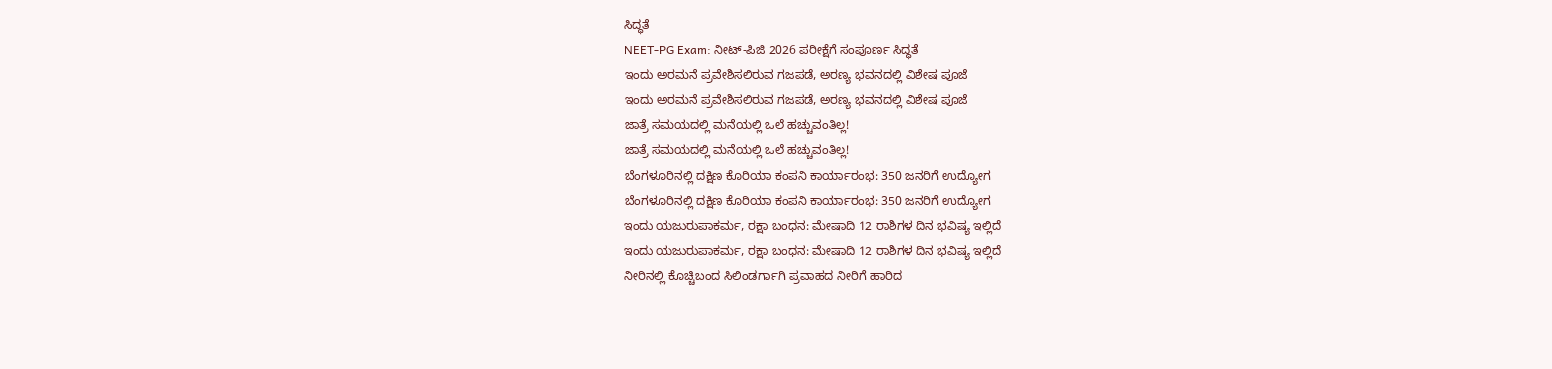ಸಿದ್ಧತೆ
NEET-PG Exam: ನೀಟ್-ಪಿಜಿ 2026 ಪರೀಕ್ಷೆಗೆ ಸಂಪೂರ್ಣ ಸಿದ್ಧತೆ
ಇಂದು ಅರಮನೆ ಪ್ರವೇಶಿಸಲಿರುವ ಗಜಪಡೆ, ಅರಣ್ಯ ಭವನದಲ್ಲಿ ವಿಶೇಷ ಪೂಜೆ
ಇಂದು ಅರಮನೆ ಪ್ರವೇಶಿಸಲಿರುವ ಗಜಪಡೆ, ಅರಣ್ಯ ಭವನದಲ್ಲಿ ವಿಶೇಷ ಪೂಜೆ
ಜಾತ್ರೆ ಸಮಯದಲ್ಲಿ ಮನೆಯಲ್ಲಿ ಒಲೆ ಹಚ್ಚುವಂತಿಲ್ಲ!
ಜಾತ್ರೆ ಸಮಯದಲ್ಲಿ ಮನೆಯಲ್ಲಿ ಒಲೆ ಹಚ್ಚುವಂತಿಲ್ಲ!
ಬೆಂಗಳೂರಿನಲ್ಲಿ ದಕ್ಷಿಣ ಕೊರಿಯಾ ಕಂಪನಿ ಕಾರ್ಯಾರಂಭ: 350 ಜನರಿಗೆ ಉದ್ಯೋಗ
ಬೆಂಗಳೂರಿನಲ್ಲಿ ದಕ್ಷಿಣ ಕೊರಿಯಾ ಕಂಪನಿ ಕಾರ್ಯಾರಂಭ: 350 ಜನರಿಗೆ ಉದ್ಯೋಗ
ಇಂದು ಯಜುರುಪಾಕರ್ಮ, ರಕ್ಷಾ ಬಂಧನ: ಮೇಷಾದಿ 12 ರಾಶಿಗಳ ದಿನ ಭವಿಷ್ಯ ಇಲ್ಲಿದೆ
ಇಂದು ಯಜುರುಪಾಕರ್ಮ, ರಕ್ಷಾ ಬಂಧನ: ಮೇಷಾದಿ 12 ರಾಶಿಗಳ ದಿನ ಭವಿಷ್ಯ ಇಲ್ಲಿದೆ
ನೀರಿನಲ್ಲಿ ಕೊಚ್ಚಿಬಂದ ಸಿಲಿಂಡರ್ಗಾಗಿ ಪ್ರವಾಹದ ನೀರಿಗೆ ಹಾರಿದ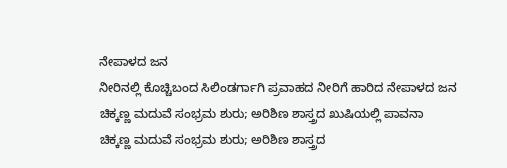ನೇಪಾಳದ ಜನ
ನೀರಿನಲ್ಲಿ ಕೊಚ್ಚಿಬಂದ ಸಿಲಿಂಡರ್ಗಾಗಿ ಪ್ರವಾಹದ ನೀರಿಗೆ ಹಾರಿದ ನೇಪಾಳದ ಜನ
ಚಿಕ್ಕಣ್ಣ ಮದುವೆ ಸಂಭ್ರಮ ಶುರು; ಅರಿಶಿಣ ಶಾಸ್ತ್ರದ ಖುಷಿಯಲ್ಲಿ ಪಾವನಾ
ಚಿಕ್ಕಣ್ಣ ಮದುವೆ ಸಂಭ್ರಮ ಶುರು; ಅರಿಶಿಣ ಶಾಸ್ತ್ರದ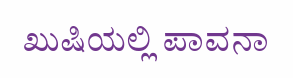ಖುಷಿಯಲ್ಲಿ ಪಾವನಾ